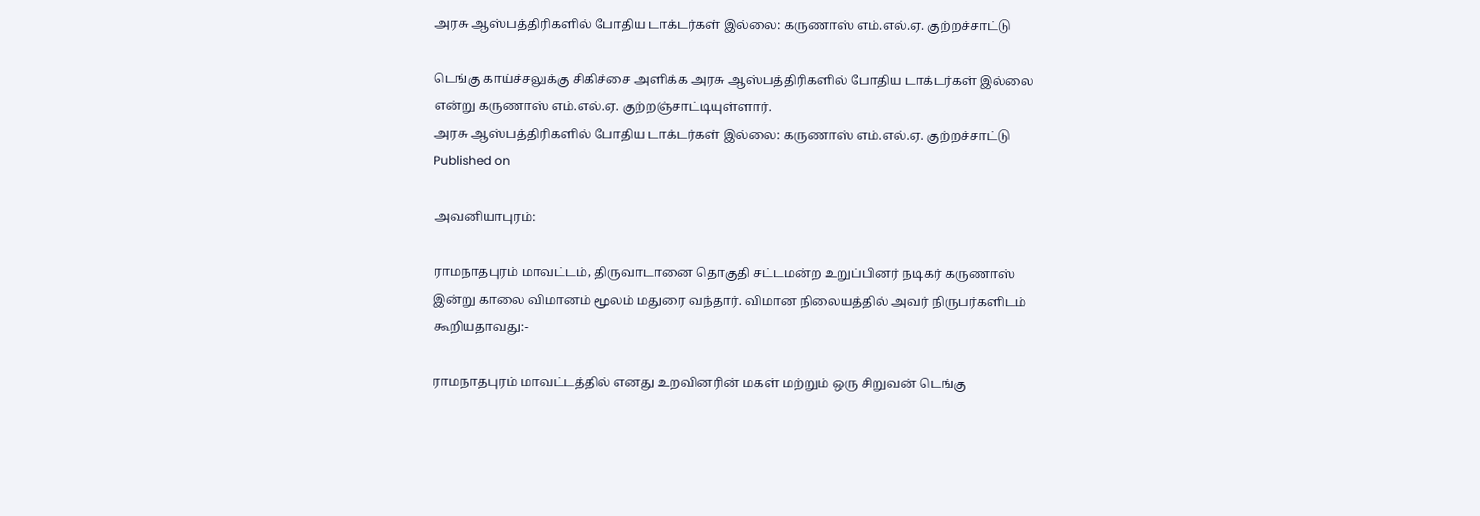அரசு ஆஸ்பத்திரிகளில் போதிய டாக்டர்கள் இல்லை: கருணாஸ் எம்.எல்.ஏ. குற்றச்சாட்டு

டெங்கு காய்ச்சலுக்கு சிகிச்சை அளிக்க அரசு ஆஸ்பத்திரிகளில் போதிய டாக்டர்கள் இல்லை என்று கருணாஸ் எம்.எல்.ஏ. குற்றஞ்சாட்டியுள்ளார்.
அரசு ஆஸ்பத்திரிகளில் போதிய டாக்டர்கள் இல்லை: கருணாஸ் எம்.எல்.ஏ. குற்றச்சாட்டு
Published on

அவனியாபுரம்:

ராமநாதபுரம் மாவட்டம், திருவாடானை தொகுதி சட்டமன்ற உறுப்பினர் நடிகர் கருணாஸ் இன்று காலை விமானம் மூலம் மதுரை வந்தார். விமான நிலையத்தில் அவர் நிருபர்களிடம் கூறியதாவது:-

ராமநாதபுரம் மாவட்டத்தில் எனது உறவினரின் மகள் மற்றும் ஒரு சிறுவன் டெங்கு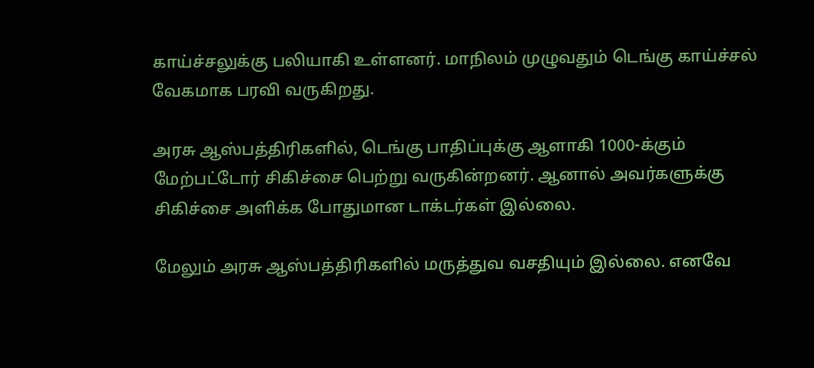காய்ச்சலுக்கு பலியாகி உள்ளனர். மாநிலம் முழுவதும் டெங்கு காய்ச்சல் வேகமாக பரவி வருகிறது.

அரசு ஆஸ்பத்திரிகளில், டெங்கு பாதிப்புக்கு ஆளாகி 1000-க்கும் மேற்பட்டோர் சிகிச்சை பெற்று வருகின்றனர். ஆனால் அவர்களுக்கு சிகிச்சை அளிக்க போதுமான டாக்டர்கள் இல்லை.

மேலும் அரசு ஆஸ்பத்திரிகளில் மருத்துவ வசதியும் இல்லை. எனவே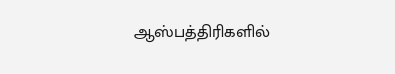ஆஸ்பத்திரிகளில்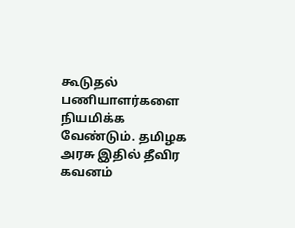கூடுதல் பணியாளர்களை நியமிக்க வேண்டும். தமிழக அரசு இதில் தீவிர கவனம்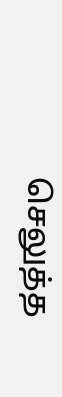செலுத்த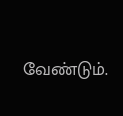வேண்டும்.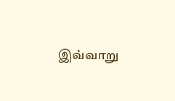இவ்வாறு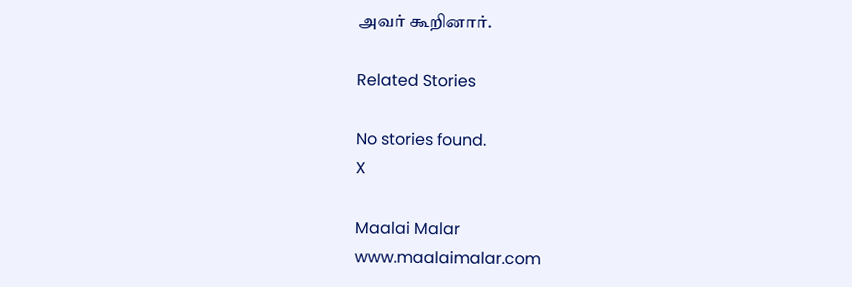அவர் கூறினார்.

Related Stories

No stories found.
X

Maalai Malar
www.maalaimalar.com